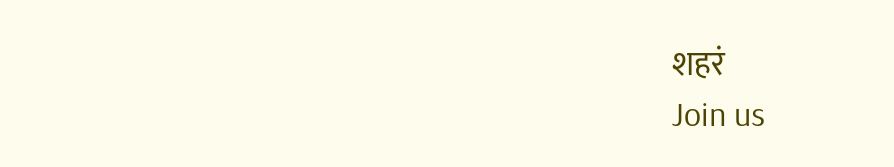शहरं
Join us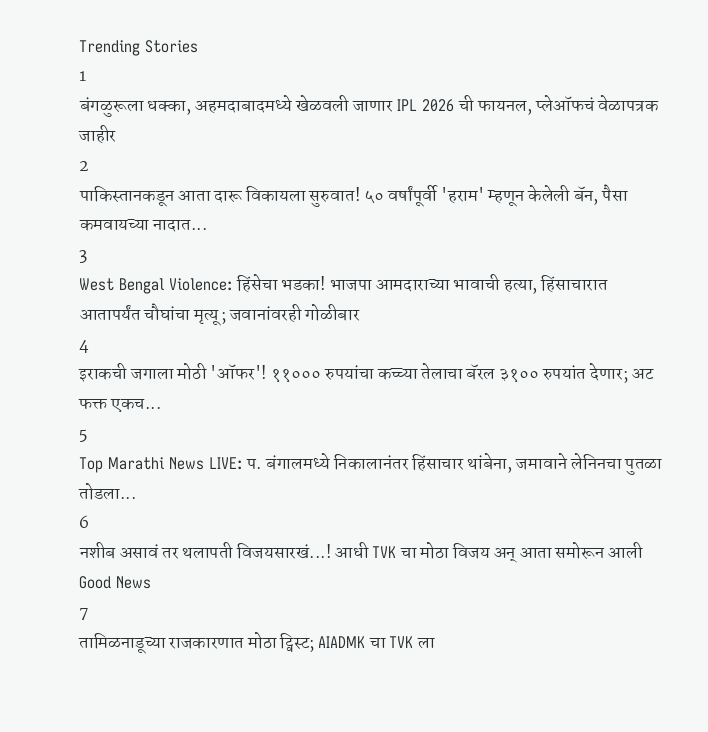Trending Stories
1
बंगळुरूला धक्का, अहमदाबादमध्ये खेळवली जाणार IPL 2026 ची फायनल, प्लेऑफचं वेळापत्रक जाहीर
2
पाकिस्तानकडून आता दारू विकायला सुरुवात! ५० वर्षांपूर्वी 'हराम' म्हणून केलेली बॅन, पैसा कमवायच्या नादात...
3
West Bengal Violence: हिंसेचा भडका! भाजपा आमदाराच्या भावाची हत्या, हिंसाचारात आतापर्यंत चौघांचा मृत्यू; जवानांवरही गोळीबार
4
इराकची जगाला मोठी 'ऑफर'! ११००० रुपयांचा कच्च्या तेलाचा बॅरल ३१०० रुपयांत देणार; अट फक्त एकच...
5
Top Marathi News LIVE: प. बंगालमध्ये निकालानंतर हिंसाचार थांबेना, जमावाने लेनिनचा पुतळा तोडला...
6
नशीब असावं तर थलापती विजयसारखं...! आधी TVK चा मोठा विजय अन् आता समोरून आली Good News
7
तामिळनाडूच्या राजकारणात मोठा ट्विस्ट; AIADMK चा TVK ला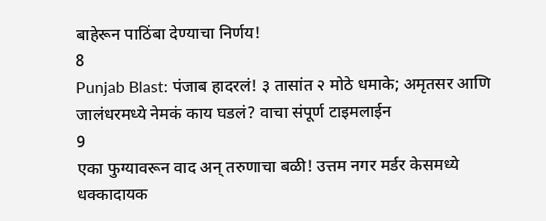बाहेरून पाठिंबा देण्याचा निर्णय!
8
Punjab Blast: पंजाब हादरलं! ३ तासांत २ मोठे धमाके; अमृतसर आणि जालंधरमध्ये नेमकं काय घडलं? वाचा संपूर्ण टाइमलाईन
9
एका फुग्यावरून वाद अन् तरुणाचा बळी! उत्तम नगर मर्डर केसमध्ये धक्कादायक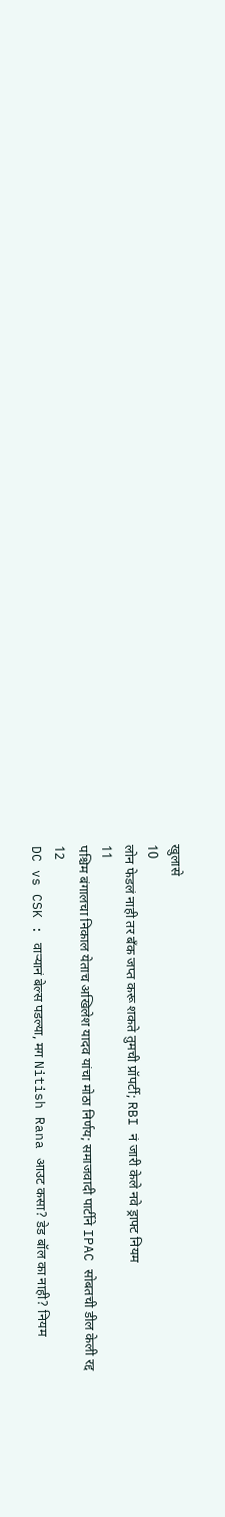खुलासे
10
लोन फेडलं नाही तर बँक जप्त करू शकते तुमची प्रॉपर्टी; RBI नं जारी केले नवे ड्राफ्ट नियम
11
पश्चिम बंगालचा निकाल येताच अखिलेश यादव यांचा मोठा निर्णय; समाजवादी पार्टीने IPAC सोबतची डील केली रद्द
12
DC vs CSK : वाऱ्यानं बेल्स पडल्या, मग Nitish Rana आउट कसा? डेड बॉल का नाही? नियम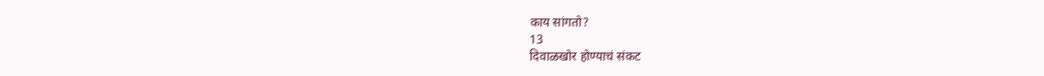काय सांगतो?
13
दिवाळखोर होण्याचं संकट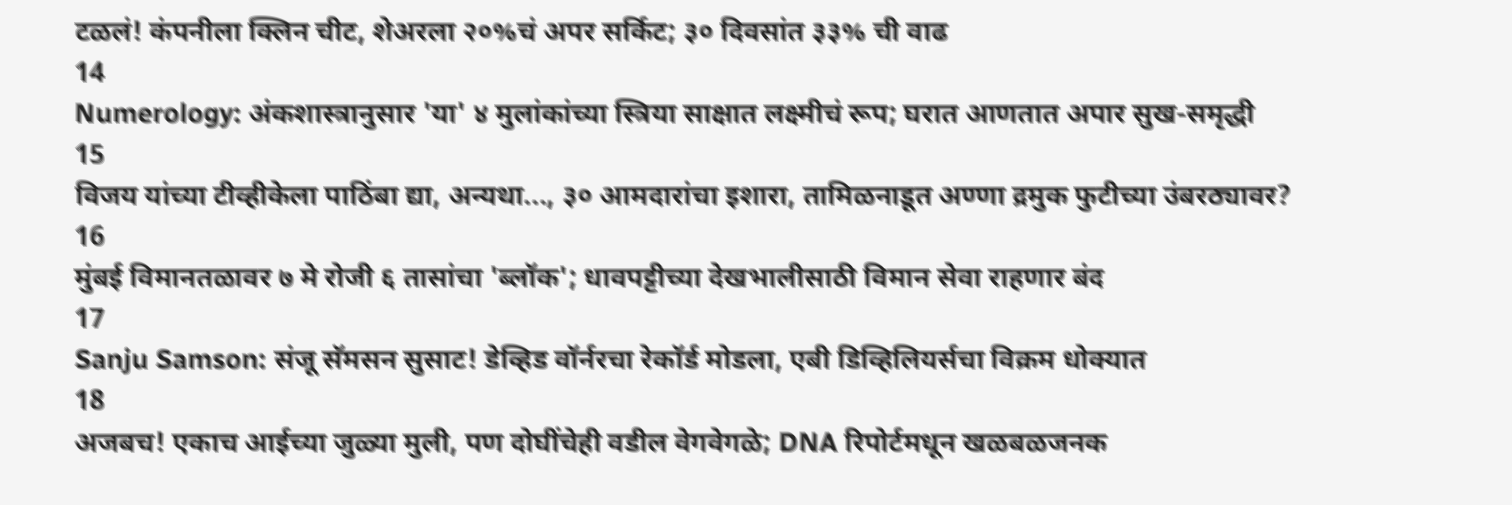टळलं! कंपनीला क्लिन चीट, शेअरला २०%चं अपर सर्किट; ३० दिवसांत ३३% ची वाढ
14
Numerology: अंकशास्त्रानुसार 'या' ४ मुलांकांच्या स्त्रिया साक्षात लक्ष्मीचं रूप; घरात आणतात अपार सुख-समृद्धी
15
विजय यांच्या टीव्हीकेला पाठिंबा द्या, अन्यथा..., ३० आमदारांचा इशारा, तामिळनाडूत अण्णा द्रमुक फुटीच्या उंबरठ्यावर?
16
मुंबई विमानतळावर ७ मे रोजी ६ तासांचा 'ब्लॉक'; धावपट्टीच्या देखभालीसाठी विमान सेवा राहणार बंद
17
Sanju Samson: संजू सॅमसन सुसाट! डेव्हिड वॉर्नरचा रेकॉर्ड मोडला, एबी डिव्हिलियर्सचा विक्रम धोक्यात
18
अजबच! एकाच आईच्या जुळ्या मुली, पण दोघींचेही वडील वेगवेगळे; DNA रिपोर्टमधून खळबळजनक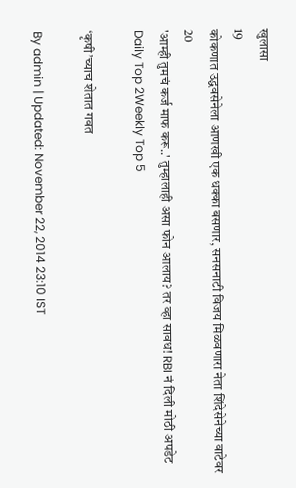खुलासा
19
कोकणात उद्धवसेनेला आणखी एक धक्का बसणार, सनसनाटी विजय मिळवणारा नेता शिंदेसेनेच्या वाटेवर
20
'आम्ही तुमचं कर्ज माफ करू..' तुम्हालाही असा फोन आलाय? तर व्हा सावध! RBI नं दिली मोठी अपडेट
Daily Top 2Weekly Top 5

‘कृषी’च्याच शेतात गवत

By admin | Updated: November 22, 2014 23:10 IST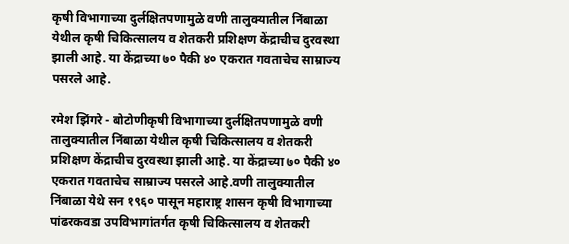कृषी विभागाच्या दुर्लक्षितपणामुळे वणी तालुक्यातील निंबाळा येथील कृषी चिकित्सालय व शेतकरी प्रशिक्षण केंद्राचीच दुरवस्था झाली आहे. या केंद्राच्या ७० पैकी ४० एकरात गवताचेच साम्राज्य पसरले आहे.

रमेश झिंगरे - बोटोणीकृषी विभागाच्या दुर्लक्षितपणामुळे वणी तालुक्यातील निंबाळा येथील कृषी चिकित्सालय व शेतकरी प्रशिक्षण केंद्राचीच दुरवस्था झाली आहे. या केंद्राच्या ७० पैकी ४० एकरात गवताचेच साम्राज्य पसरले आहे.वणी तालुक्यातील निंबाळा येथे सन १९६० पासून महाराष्ट्र शासन कृषी विभागाच्या पांढरकवडा उपविभागांतर्गत कृषी चिकित्सालय व शेतकरी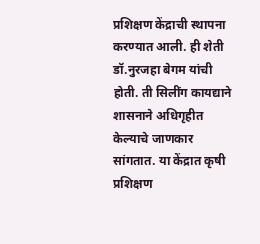प्रशिक्षण केंद्राची स्थापना करण्यात आली. ही शेती डॉ.नुरजहा बेगम यांची होती. ती सिलींग कायद्याने शासनाने अधिगृहीत केल्याचे जाणकार सांगतात. या केंद्रात कृषी प्रशिक्षण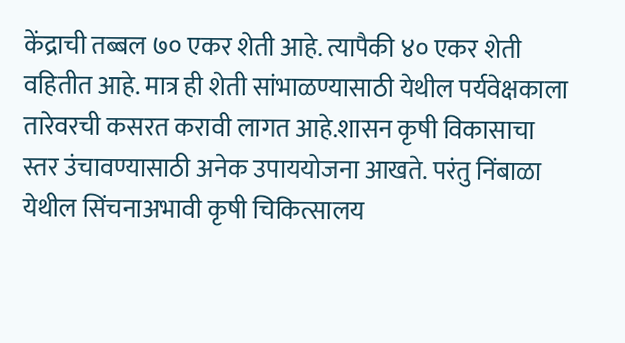केंद्राची तब्बल ७० एकर शेती आहे. त्यापैकी ४० एकर शेती वहितीत आहे. मात्र ही शेती सांभाळण्यासाठी येथील पर्यवेक्षकाला तारेवरची कसरत करावी लागत आहे.शासन कृषी विकासाचा स्तर उंचावण्यासाठी अनेक उपाययोजना आखते. परंतु निंबाळा येथील सिंचनाअभावी कृषी चिकित्सालय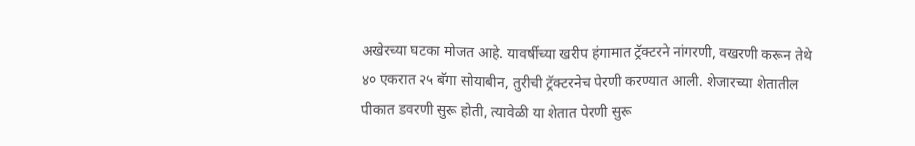अखेरच्या घटका मोजत आहे. यावर्षीच्या खरीप हंगामात ट्रॅक्टरने नांगरणी, वखरणी करून तेथे ४० एकरात २५ बॅगा सोयाबीन, तुरीची ट्रॅक्टरनेच पेरणी करण्यात आली. शेजारच्या शेतातील पीकात डवरणी सुरू होती, त्यावेळी या शेतात पेरणी सुरू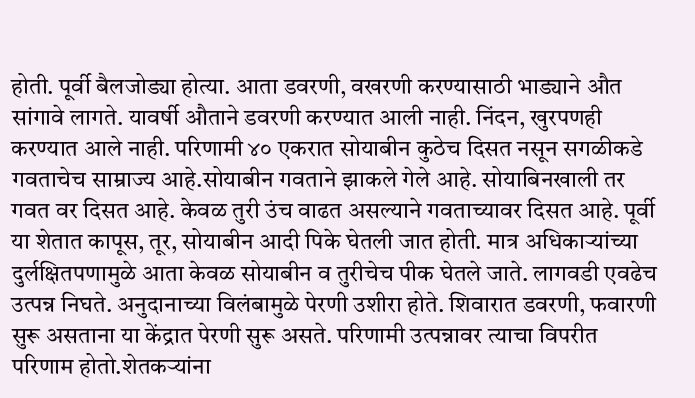होती. पूर्वी बैलजोड्या होत्या. आता डवरणी, वखरणी करण्यासाठी भाड्याने औत सांगावे लागते. यावर्षी औताने डवरणी करण्यात आली नाही. निंदन, खुरपणही करण्यात आले नाही. परिणामी ४० एकरात सोयाबीन कुठेच दिसत नसून सगळीकडे गवताचेच साम्राज्य आहे.सोयाबीन गवताने झाकले गेले आहे. सोयाबिनखाली तर गवत वर दिसत आहे. केवळ तुरी उंच वाढत असल्याने गवताच्यावर दिसत आहे. पूर्वी या शेतात कापूस, तूर, सोयाबीन आदी पिके घेतली जात होती. मात्र अधिकाऱ्यांच्या दुर्लक्षितपणामुळे आता केवळ सोयाबीन व तुरीचेच पीक घेतले जाते. लागवडी एवढेच उत्पन्न निघते. अनुदानाच्या विलंबामुळे पेरणी उशीरा होते. शिवारात डवरणी, फवारणी सुरू असताना या केंद्रात पेरणी सुरू असते. परिणामी उत्पन्नावर त्याचा विपरीत परिणाम होतो.शेतकऱ्यांना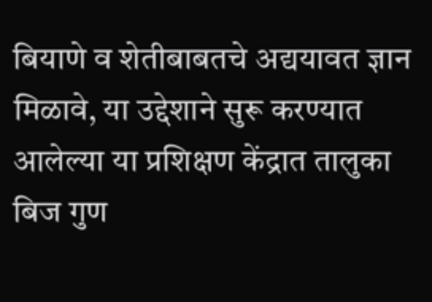बियाणे व शेतीबाबतचे अद्ययावत ज्ञान मिळावे, या उद्देशाने सुरू करण्यात आलेल्या या प्रशिक्षण केंद्रात तालुका बिज गुण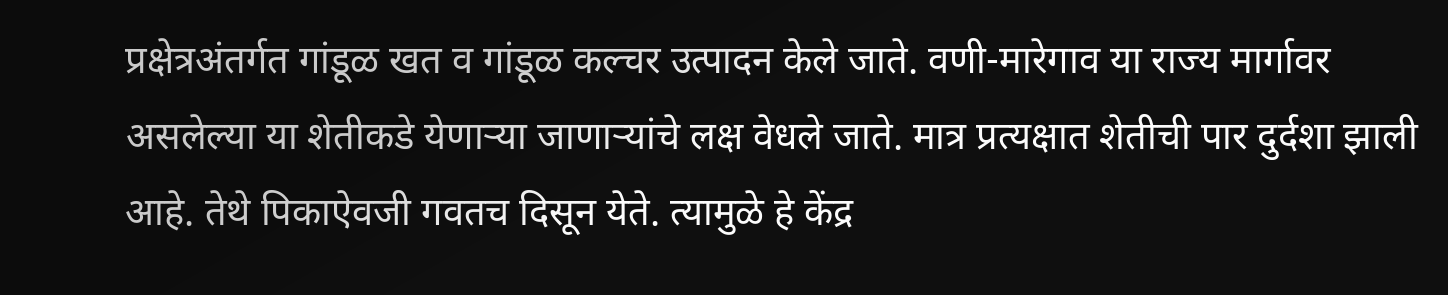प्रक्षेत्रअंतर्गत गांडूळ खत व गांडूळ कल्चर उत्पादन केले जाते. वणी-मारेगाव या राज्य मार्गावर असलेल्या या शेतीकडे येणाऱ्या जाणाऱ्यांचे लक्ष वेधले जाते. मात्र प्रत्यक्षात शेतीची पार दुर्दशा झाली आहे. तेथे पिकाऐवजी गवतच दिसून येते. त्यामुळे हे केंद्र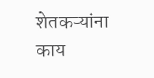शेतकऱ्यांना काय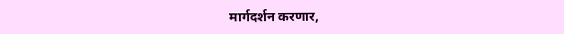मार्गदर्शन करणार,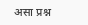असा प्रश्न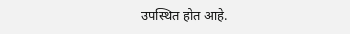उपस्थित होत आहे.